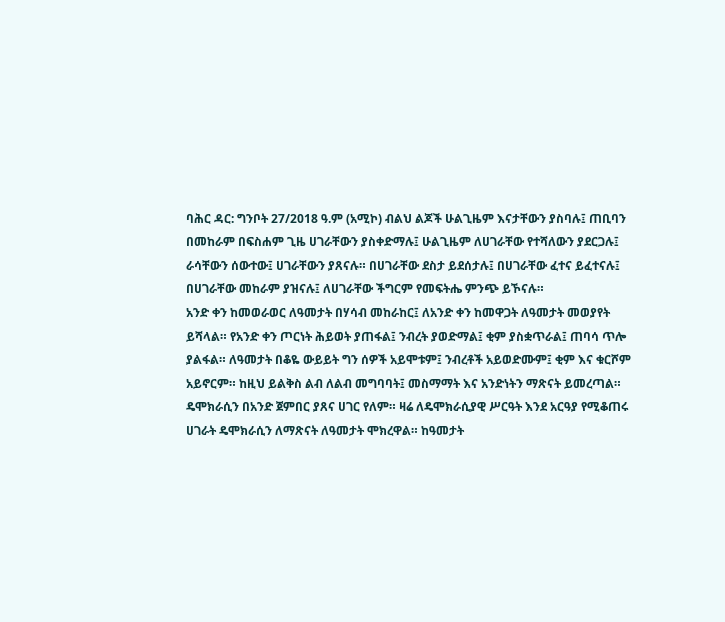ባሕር ዳር: ግንቦት 27/2018 ዓ.ም (አሚኮ) ብልህ ልጆች ሁልጊዜም እናታቸውን ያስባሉ፤ ጠቢባን በመከራም በፍስሐም ጊዜ ሀገራቸውን ያስቀድማሉ፤ ሁልጊዜም ለሀገራቸው የተሻለውን ያደርጋሉ፤ ራሳቸውን ሰውተው፤ ሀገራቸውን ያጸናሉ። በሀገራቸው ደስታ ይደሰታሉ፤ በሀገራቸው ፈተና ይፈተናሉ፤ በሀገራቸው መከራም ያዝናሉ፤ ለሀገራቸው ችግርም የመፍትሔ ምንጭ ይኾናሉ።
አንድ ቀን ከመወራወር ለዓመታት በሃሳብ መከራከር፤ ለአንድ ቀን ከመዋጋት ለዓመታት መወያየት ይሻላል። የአንድ ቀን ጦርነት ሕይወት ያጠፋል፤ ንብረት ያወድማል፤ ቂም ያስቋጥራል፤ ጠባሳ ጥሎ ያልፋል። ለዓመታት በቆዬ ውይይት ግን ሰዎች አይሞቱም፤ ንብረቶች አይወድሙም፤ ቂም እና ቁርሾም አይኖርም። ከዚህ ይልቅስ ልብ ለልብ መግባባት፤ መስማማት እና አንድነትን ማጽናት ይመረጣል።
ዴሞክራሲን በአንድ ጀምበር ያጸና ሀገር የለም። ዛሬ ለዴሞክራሲያዊ ሥርዓት እንደ አርዓያ የሚቆጠሩ ሀገራት ዴሞክራሲን ለማጽናት ለዓመታት ሞክረዋል። ከዓመታት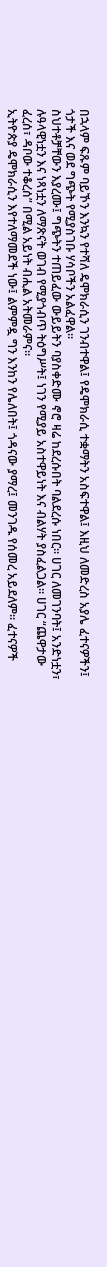በኋላም ፍጹም ባይኾን እንኳን የተሻለ ዴሞክራሲን ገንብተዋል፤ የዴሞክራሲ ተቋማትን አስፍተዋል፤ እዚህ ለመድረስ አያሌ ፈተናዎችን፤ ጎታች እና ወደ ግጭት የሚያስገቡ ሃሳቦችን አልፈዋል።
ስህተቶቻቸውን እያረሙ፤ ግጭትን ተጠይፈው ውይይትን ባያስቀድሙ ኖሮ ዛሬ ከደረሱበት ባልደረሱ ነበር። ሀገር ለመገንባት፤ አንድነቷን፣ ሉዓላዊነቷን እና ነጻነቷን ለማጽናት ወገብ የሚያጎብጥ ትዕግሥት፤ ነገን የሚያይ አስተዋይነት እና ብልሃት ያስፈልጋል። ሀገር “ጨዋታው ፈረሰ፣ ዳቦው ተቆረሰ” በሚል አይነት ብሒል አትመራምና።
ኢትዮጵያ ዴሞክራሲን እየተለማመደች ነው፤ ልምምዷ ግን እንከን የሌለበት፤ ጎዳናው ያማረ፤ መንገዱ የሰመረ አይደለም። ፈተናዎች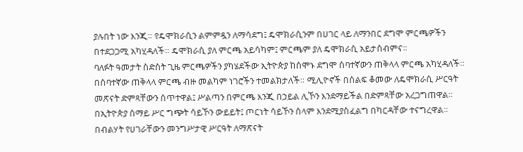ያሉበት ነው እንጂ። የዴሞክራሲን ልምምዷን ለማሳደግ፤ ዴሞክራሲንም በሀገር ላይ ለማንበር ደግሞ ምርጫዎችን በተደጋጋሚ አካሂዳለች። ዴሞክራሲ ያለ ምርጫ አይሳካም፤ ምርጫም ያለ ዴሞክራሲ አይታሰብምና።
ባለፉት ዓመታት ስድስት ጊዜ ምርጫዎችን ያካሄደችው ኢትዮጵያ ከሰሞኑ ደግሞ ሰባተኛውን ጠቅላላ ምርጫ አካሂዳለች። በሰባተኛው ጠቅላላ ምርጫ ብዙ መልካም ነገሮችን ተመልክታለች። ሚሊዮኖች በሰልፍ ቆመው ለዴሞክራሲ ሥርዓት መጽናት ድምጻቸውን ሰጥተዋል፤ ሥልጣን በምርጫ እንጂ በኃይል ሊኾን እንደማይችል በድምጻቸው አረጋግጠዋል። በኢትዮጵያ ሰማይ ሥር ግጭት ሳይኾን ውይይት፤ ጦርነት ሳይኾን ሰላም እንደሚያስፈልግ በካርዳቸው ተናግረዋል።
በብልሃት የሀገራቸውን መንግሥታዊ ሥርዓት ለማጽናት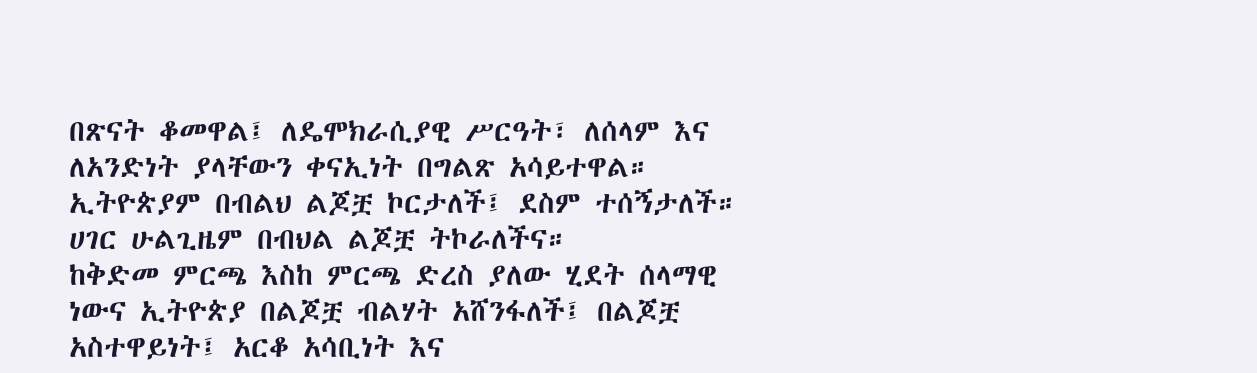በጽናት ቆመዋል፤ ለዴሞክራሲያዊ ሥርዓት፣ ለሰላም እና ለአንድነት ያላቸውን ቀናኢነት በግልጽ አሳይተዋል። ኢትዮጵያም በብልህ ልጆቿ ኮርታለች፤ ደስም ተሰኝታለች። ሀገር ሁልጊዜም በብህል ልጆቿ ትኮራለችና።
ከቅድመ ምርጫ እስከ ምርጫ ድረስ ያለው ሂደት ሰላማዊ ነውና ኢትዮጵያ በልጆቿ ብልሃት አሸንፋለች፤ በልጆቿ አስተዋይነት፤ አርቆ አሳቢነት እና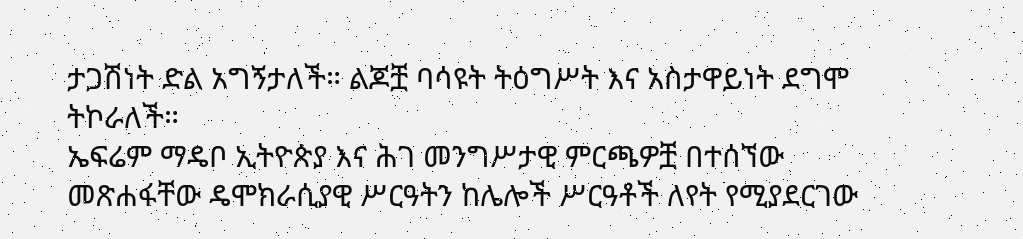ታጋሽነት ድል አግኝታለች። ልጆቿ ባሳዩት ትዕግሥት እና አስታዋይነት ደግሞ ትኮራለች።
ኤፍሬም ማዴቦ ኢትዮጵያ እና ሕገ መንግሥታዊ ምርጫዎቿ በተሰኘው መጽሐፋቸው ዴሞክራሲያዊ ሥርዓትን ከሌሎች ሥርዓቶች ለየት የሚያደርገው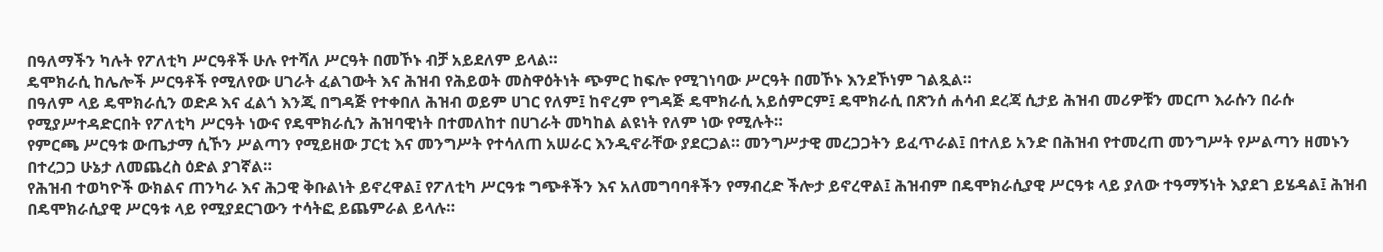በዓለማችን ካሉት የፖለቲካ ሥርዓቶች ሁሉ የተሻለ ሥርዓት በመኾኑ ብቻ አይደለም ይላል።
ዴሞክራሲ ከሌሎች ሥርዓቶች የሚለየው ሀገራት ፈልገውት እና ሕዝብ የሕይወት መስዋዕትነት ጭምር ከፍሎ የሚገነባው ሥርዓት በመኾኑ እንደኾነም ገልጿል።
በዓለም ላይ ዴሞክራሲን ወድዶ እና ፈልጎ እንጂ በግዳጅ የተቀበለ ሕዝብ ወይም ሀገር የለም፤ ከኖረም የግዳጅ ዴሞክራሲ አይሰምርም፤ ዴሞክራሲ በጽንሰ ሐሳብ ደረጃ ሲታይ ሕዝብ መሪዎቹን መርጦ እራሱን በራሱ የሚያሥተዳድርበት የፖለቲካ ሥርዓት ነውና የዴሞክራሲን ሕዝባዊነት በተመለከተ በሀገራት መካከል ልዩነት የለም ነው የሚሉት።
የምርጫ ሥርዓቱ ውጤታማ ሲኾን ሥልጣን የሚይዘው ፓርቲ እና መንግሥት የተሳለጠ አሠራር እንዲኖራቸው ያደርጋል። መንግሥታዊ መረጋጋትን ይፈጥራል፤ በተለይ አንድ በሕዝብ የተመረጠ መንግሥት የሥልጣን ዘመኑን በተረጋጋ ሁኔታ ለመጨረስ ዕድል ያገኛል።
የሕዝብ ተወካዮች ውክልና ጠንካራ እና ሕጋዊ ቅቡልነት ይኖረዋል፤ የፖለቲካ ሥርዓቱ ግጭቶችን እና አለመግባባቶችን የማብረድ ችሎታ ይኖረዋል፤ ሕዝብም በዴሞክራሲያዊ ሥርዓቱ ላይ ያለው ተዓማኝነት እያደገ ይሄዳል፤ ሕዝብ በዴሞክራሲያዊ ሥርዓቱ ላይ የሚያደርገውን ተሳትፎ ይጨምራል ይላሉ።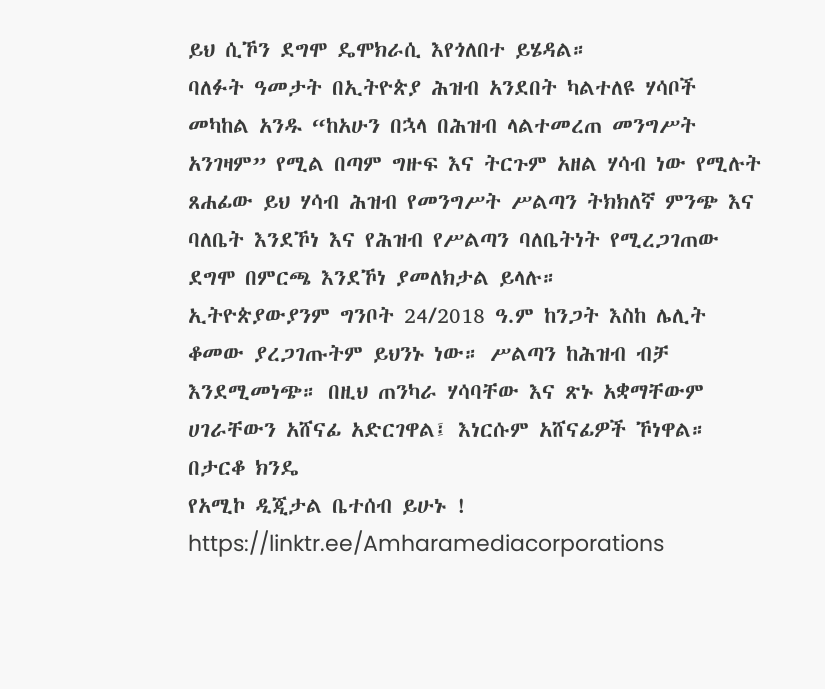ይህ ሲኾን ደግሞ ዴሞክራሲ እየጎለበተ ይሄዳል።
ባለፉት ዓመታት በኢትዮጵያ ሕዝብ አንደበት ካልተለዩ ሃሳቦች መካከል አንዱ “ከአሁን በኋላ በሕዝብ ላልተመረጠ መንግሥት አንገዛም” የሚል በጣም ግዙፍ እና ትርጉም አዘል ሃሳብ ነው የሚሉት ጸሐፊው ይህ ሃሳብ ሕዝብ የመንግሥት ሥልጣን ትክክለኛ ምንጭ እና ባለቤት እንደኾነ እና የሕዝብ የሥልጣን ባለቤትነት የሚረጋገጠው ደግሞ በምርጫ እንደኾነ ያመለክታል ይላሉ።
ኢትዮጵያውያንም ግንቦት 24/2018 ዓ.ም ከንጋት እስከ ሌሊት ቆመው ያረጋገጡትም ይህንኑ ነው። ሥልጣን ከሕዝብ ብቻ እንደሚመነጭ። በዚህ ጠንካራ ሃሳባቸው እና ጽኑ አቋማቸውም ሀገራቸውን አሸናፊ አድርገዋል፤ እነርሱም አሸናፊዎች ኾነዋል።
በታርቆ ክንዴ
የአሚኮ ዲጂታል ቤተሰብ ይሁኑ !
https://linktr.ee/Amharamediacorporations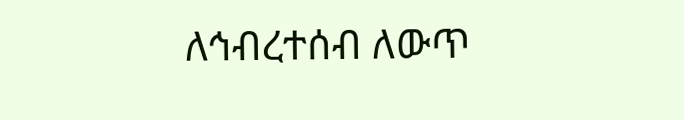ለኅብረተሰብ ለውጥ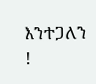እንተጋለን !